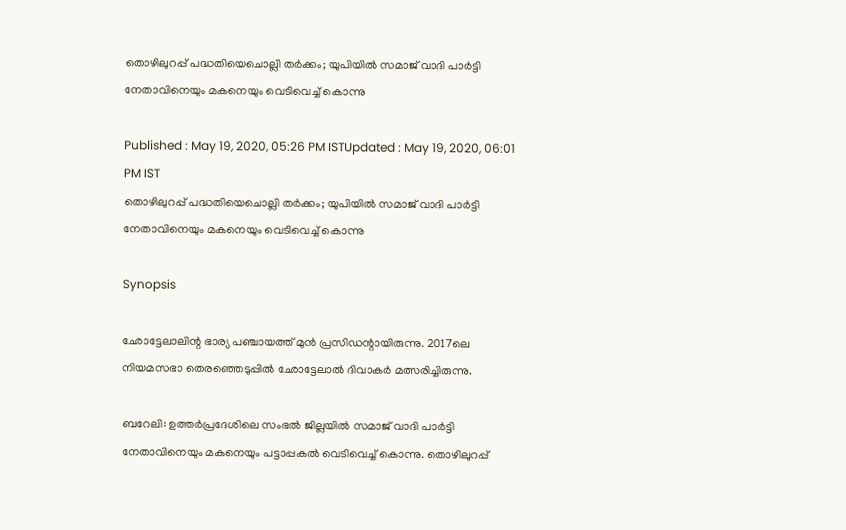തൊഴിലുറപ്പ് പദ്ധതിയെചൊല്ലി തര്‍ക്കം; യുപിയില്‍ സമാജ് വാദി പാര്‍ട്ടി നേതാവിനെയും മകനെയും വെടിവെച്ച് കൊന്നു

Published : May 19, 2020, 05:26 PM ISTUpdated : May 19, 2020, 06:01 PM IST
തൊഴിലുറപ്പ് പദ്ധതിയെചൊല്ലി തര്‍ക്കം; യുപിയില്‍ സമാജ് വാദി പാര്‍ട്ടി നേതാവിനെയും മകനെയും വെടിവെച്ച് കൊന്നു

Synopsis

ഛോട്ടേലാലിന്റ ഭാര്യ പഞ്ചായത്ത് മുന്‍ പ്രസിഡന്റായിരുന്നു. 2017ലെ നിയമസഭാ തെരഞ്ഞെടുപ്പില്‍ ഛോട്ടേലാല്‍ ദിവാകര്‍ മത്സരിച്ചിരുന്നു.

ബറേലി: ഉത്തര്‍പ്രദേശിലെ സംഭല്‍ ജില്ലയില്‍ സമാജ് വാദി പാര്‍ട്ടി നേതാവിനെയും മകനെയും പട്ടാപ്പകല്‍ വെടിവെച്ച് കൊന്നു. തൊഴിലുറപ്പ്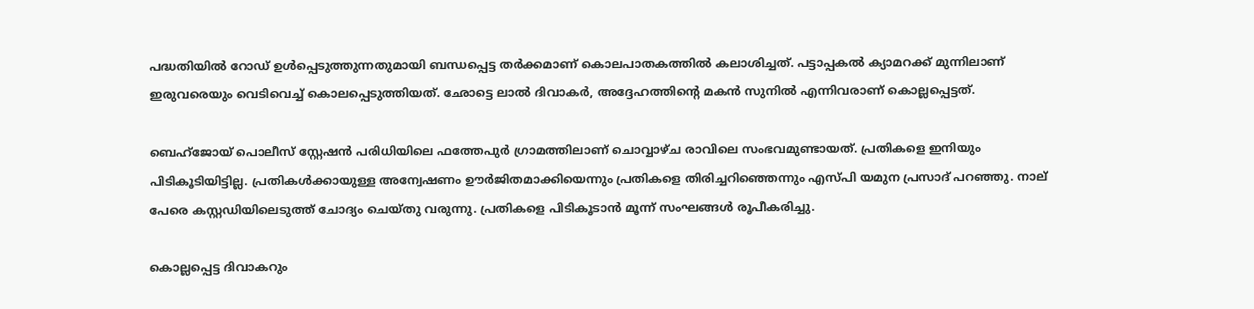പദ്ധതിയില്‍ റോഡ് ഉള്‍പ്പെടുത്തുന്നതുമായി ബന്ധപ്പെട്ട തര്‍ക്കമാണ് കൊലപാതകത്തില്‍ കലാശിച്ചത്. പട്ടാപ്പകല്‍ ക്യാമറക്ക് മുന്നിലാണ് ഇരുവരെയും വെടിവെച്ച് കൊലപ്പെടുത്തിയത്. ഛോട്ടെ ലാല്‍ ദിവാകര്‍, അദ്ദേഹത്തിന്റെ മകന്‍ സുനില്‍ എന്നിവരാണ് കൊല്ലപ്പെട്ടത്.

ബെഹ്‌ജോയ് പൊലീസ് സ്റ്റേഷന്‍ പരിധിയിലെ ഫത്തേപുര്‍ ഗ്രാമത്തിലാണ് ചൊവ്വാഴ്ച രാവിലെ സംഭവമുണ്ടായത്. പ്രതികളെ ഇനിയും പിടികൂടിയിട്ടില്ല. പ്രതികള്‍ക്കായുള്ള അന്വേഷണം ഊര്‍ജിതമാക്കിയെന്നും പ്രതികളെ തിരിച്ചറിഞ്ഞെന്നും എസ്പി യമുന പ്രസാദ് പറഞ്ഞു. നാല് പേരെ കസ്റ്റഡിയിലെടുത്ത് ചോദ്യം ചെയ്തു വരുന്നു. പ്രതികളെ പിടികൂടാന്‍ മൂന്ന് സംഘങ്ങള്‍ രൂപീകരിച്ചു.

കൊല്ലപ്പെട്ട ദിവാകറും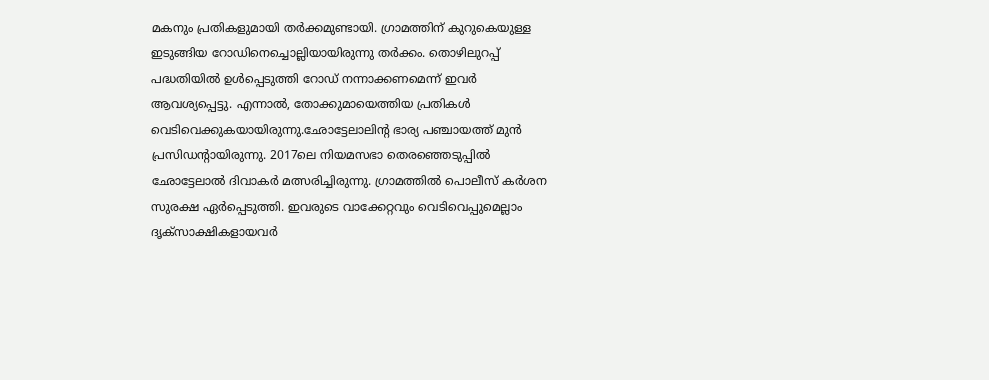മകനും പ്രതികളുമായി തര്‍ക്കമുണ്ടായി. ഗ്രാമത്തിന് കുറുകെയുള്ള ഇടുങ്ങിയ റോഡിനെച്ചൊല്ലിയായിരുന്നു തര്‍ക്കം. തൊഴിലുറപ്പ് പദ്ധതിയില്‍ ഉള്‍പ്പെടുത്തി റോഡ് നന്നാക്കണമെന്ന് ഇവര്‍ ആവശ്യപ്പെട്ടു. എന്നാല്‍, തോക്കുമായെത്തിയ പ്രതികള്‍ വെടിവെക്കുകയായിരുന്നു.ഛോട്ടേലാലിന്റ ഭാര്യ പഞ്ചായത്ത് മുന്‍ പ്രസിഡന്റായിരുന്നു. 2017ലെ നിയമസഭാ തെരഞ്ഞെടുപ്പില്‍ ഛോട്ടേലാല്‍ ദിവാകര്‍ മത്സരിച്ചിരുന്നു. ഗ്രാമത്തില്‍ പൊലീസ് കര്‍ശന സുരക്ഷ ഏര്‍പ്പെടുത്തി. ഇവരുടെ വാക്കേറ്റവും വെടിവെപ്പുമെല്ലാം ദൃക്‌സാക്ഷികളായവര്‍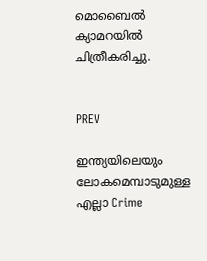മൊബൈല്‍ ക്യാമറയില്‍ ചിത്രീകരിച്ചു.


PREV

ഇന്ത്യയിലെയും ലോകമെമ്പാടുമുള്ള എല്ലാ Crime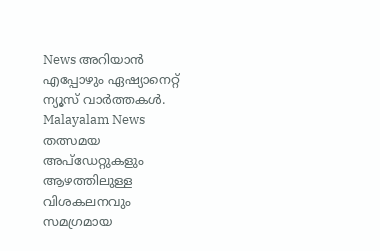News അറിയാൻ എപ്പോഴും ഏഷ്യാനെറ്റ് ന്യൂസ് വാർത്തകൾ. Malayalam News  തത്സമയ അപ്‌ഡേറ്റുകളും ആഴത്തിലുള്ള വിശകലനവും സമഗ്രമായ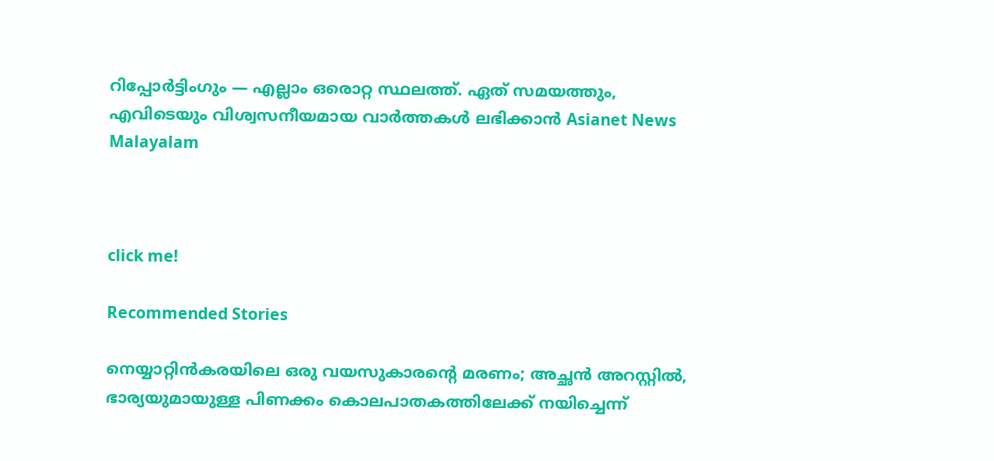റിപ്പോർട്ടിംഗും — എല്ലാം ഒരൊറ്റ സ്ഥലത്ത്. ഏത് സമയത്തും, എവിടെയും വിശ്വസനീയമായ വാർത്തകൾ ലഭിക്കാൻ Asianet News Malayalam



click me!

Recommended Stories

നെയ്യാറ്റിൻകരയിലെ ഒരു വയസുകാരന്‍റെ മരണം; അച്ഛൻ അറസ്റ്റിൽ, ഭാര്യയുമായുള്ള പിണക്കം കൊലപാതകത്തിലേക്ക് നയിച്ചെന്ന്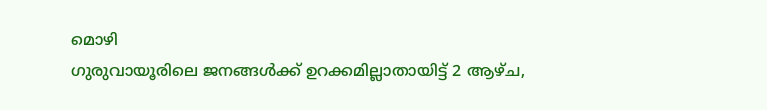മൊഴി
ഗുരുവായൂരിലെ ജനങ്ങൾക്ക് ഉറക്കമില്ലാതായിട്ട് 2 ആഴ്ച,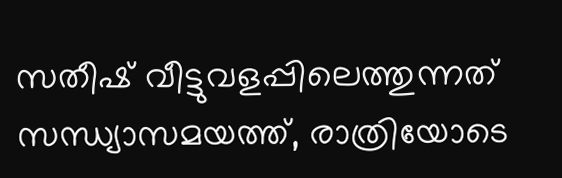സതീഷ് വീട്ടുവളപ്പിലെത്തുന്നത് സന്ധ്യാസമയത്ത്, രാത്രിയോടെ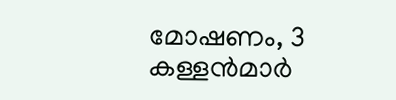മോഷണം, 3 കള്ളൻമാർ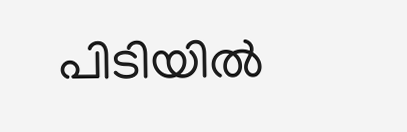പിടിയിൽ